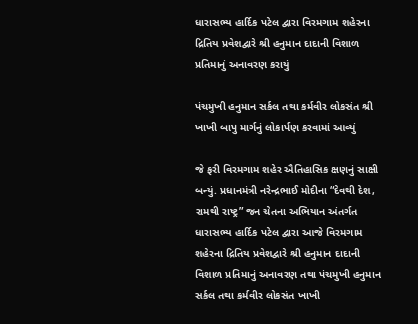ધારાસભ્ય હાર્દિક પટેલ દ્વારા વિરમગામ શહેરના દ્રિતિય પ્રવેશદ્વારે શ્રી હનુમાન દાદાની વિશાળ પ્રતિમાનું અનાવરણ કરાયું

પંચમુખી હનુમાન સર્કલ તથા કર્મવીર લોકસંત શ્રી ખાખી બાપુ માર્ગનું લોકાર્પણ કરવામાં આવ્યું

જે ફરી વિરમગામ શહેર ઐતિહાસિક ક્ષણનું સાક્ષી બન્યું. પ્રધાનમંત્રી નરેન્દ્રભાઈ મોદીના “દેવથી દેશ, રામથી રાષ્ટ્ર” જન ચેતના અભિયાન અંતર્ગત ધારાસભ્ય હાર્દિક પટેલ દ્વારા આજે વિરમગામ શહેરના દ્રિતિય પ્રવેશદ્વારે શ્રી હનુમાન દાદાની વિશાળ પ્રતિમાનું અનાવરણ તથા પંચમુખી હનુમાન સર્કલ તથા કર્મવીર લોકસંત ખાખી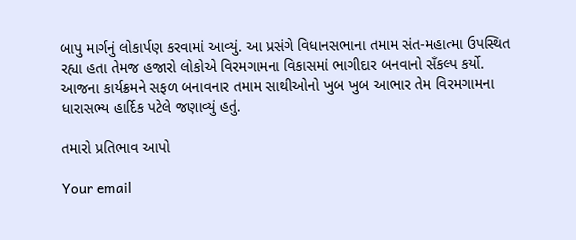બાપુ માર્ગનું લોકાર્પણ કરવામાં આવ્યું. આ પ્રસંગે વિધાનસભાના તમામ સંત-મહાત્મા ઉપસ્થિત રહ્યા હતા તેમજ હજારો લોકોએ વિરમગામના વિકાસમાં ભાગીદાર બનવાનો સઁકલ્પ કર્યો. આજના કાર્યક્રમને સફળ બનાવનાર તમામ સાથીઓનો ખુબ ખુબ આભાર તેમ વિરમગામના ધારાસભ્ય હાર્દિક પટેલે જણાવ્યું હતું.

તમારો પ્રતિભાવ આપો

Your email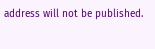address will not be published.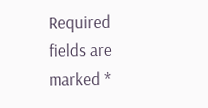Required fields are marked *